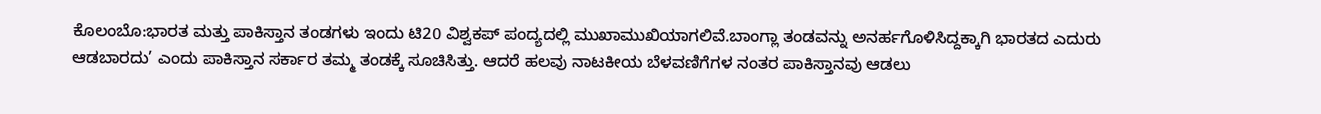ಕೊಲಂಬೊ:ಭಾರತ ಮತ್ತು ಪಾಕಿಸ್ತಾನ ತಂಡಗಳು ಇಂದು ಟಿ20 ವಿಶ್ವಕಪ್ ಪಂದ್ಯದಲ್ಲಿ ಮುಖಾಮುಖಿಯಾಗಲಿವೆ.ಬಾಂಗ್ಲಾ ತಂಡವನ್ನು ಅನರ್ಹಗೊಳಿಸಿದ್ದಕ್ಕಾಗಿ ಭಾರತದ ಎದುರು ಆಡಬಾರದು’ ಎಂದು ಪಾಕಿಸ್ತಾನ ಸರ್ಕಾರ ತಮ್ಮ ತಂಡಕ್ಕೆ ಸೂಚಿಸಿತ್ತು. ಆದರೆ ಹಲವು ನಾಟಕೀಯ ಬೆಳವಣಿಗೆಗಳ ನಂತರ ಪಾಕಿಸ್ತಾನವು ಆಡಲು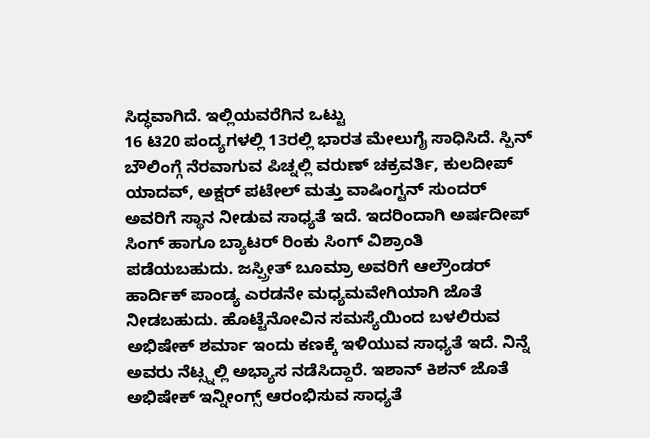ಸಿದ್ಧವಾಗಿದೆ. ಇಲ್ಲಿಯವರೆಗಿನ ಒಟ್ಟು
16 ಟಿ20 ಪಂದ್ಯಗಳಲ್ಲಿ 13ರಲ್ಲಿ ಭಾರತ ಮೇಲುಗೈ ಸಾಧಿಸಿದೆ. ಸ್ಪಿನ್
ಬೌಲಿಂಗ್ಗೆ ನೆರವಾಗುವ ಪಿಚ್ನಲ್ಲಿ ವರುಣ್ ಚಕ್ರವರ್ತಿ, ಕುಲದೀಪ್ ಯಾದವ್, ಅಕ್ಷರ್ ಪಟೇಲ್ ಮತ್ತು ವಾಷಿಂಗ್ಟನ್ ಸುಂದರ್ ಅವರಿಗೆ ಸ್ಥಾನ ನೀಡುವ ಸಾಧ್ಯತೆ ಇದೆ. ಇದರಿಂದಾಗಿ ಅರ್ಷದೀಪ್ ಸಿಂಗ್ ಹಾಗೂ ಬ್ಯಾಟರ್ ರಿಂಕು ಸಿಂಗ್ ವಿಶ್ರಾಂತಿ ಪಡೆಯಬಹುದು. ಜಸ್ಪ್ರೀತ್ ಬೂಮ್ರಾ ಅವರಿಗೆ ಆಲ್ರೌಂಡರ್ ಹಾರ್ದಿಕ್ ಪಾಂಡ್ಯ ಎರಡನೇ ಮಧ್ಯಮವೇಗಿಯಾಗಿ ಜೊತೆ ನೀಡಬಹುದು. ಹೊಟ್ಟೆನೋವಿನ ಸಮಸ್ಯೆಯಿಂದ ಬಳಲಿರುವ ಅಭಿಷೇಕ್ ಶರ್ಮಾ ಇಂದು ಕಣಕ್ಕೆ ಇಳಿಯುವ ಸಾಧ್ಯತೆ ಇದೆ. ನಿನ್ನೆ ಅವರು ನೆಟ್ಸ್ನಲ್ಲಿ ಅಭ್ಯಾಸ ನಡೆಸಿದ್ದಾರೆ. ಇಶಾನ್ ಕಿಶನ್ ಜೊತೆ ಅಭಿಷೇಕ್ ಇನ್ನೀಂಗ್ಸ್ ಆರಂಭಿಸುವ ಸಾಧ್ಯತೆ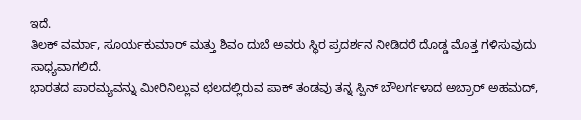ಇದೆ.
ತಿಲಕ್ ವರ್ಮಾ, ಸೂರ್ಯಕುಮಾರ್ ಮತ್ತು ಶಿವಂ ದುಬೆ ಅವರು ಸ್ಥಿರ ಪ್ರದರ್ಶನ ನೀಡಿದರೆ ದೊಡ್ಡ ಮೊತ್ತ ಗಳಿಸುವುದು ಸಾಧ್ಯವಾಗಲಿದೆ.
ಭಾರತದ ಪಾರಮ್ಯವನ್ನು ಮೀರಿನಿಲ್ಲುವ ಛಲದಲ್ಲಿರುವ ಪಾಕ್ ತಂಡವು ತನ್ನ ಸ್ಪಿನ್ ಬೌಲರ್ಗಳಾದ ಅಬ್ರಾರ್ ಅಹಮದ್,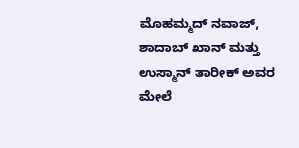ಮೊಹಮ್ಮದ್ ನವಾಜ್, ಶಾದಾಬ್ ಖಾನ್ ಮತ್ತು ಉಸ್ಮಾನ್ ತಾರೀಕ್ ಅವರ ಮೇಲೆ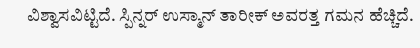ವಿಶ್ವಾಸವಿಟ್ಟಿದೆ. ಸ್ಪಿನ್ನರ್ ಉಸ್ಮಾನ್ ತಾರೀಕ್ ಅವರತ್ತ ಗಮನ ಹೆಚ್ಚಿದೆ.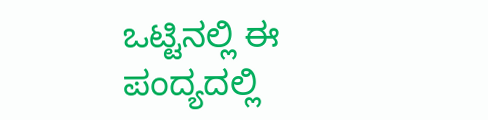ಒಟ್ಟಿನಲ್ಲಿ ಈ ಪಂದ್ಯದಲ್ಲಿ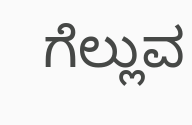ಗೆಲ್ಲುವ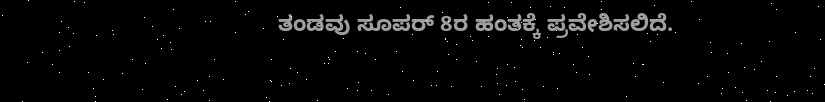ತಂಡವು ಸೂಪರ್ 8ರ ಹಂತಕ್ಕೆ ಪ್ರವೇಶಿಸಲಿದೆ.